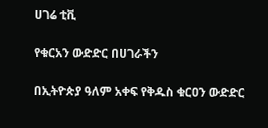ሀገሬ ቲቪ

የቁርአን ውድድር በሀገራችን

በኢትዮጵያ ዓለም አቀፍ የቅዱስ ቁርዐን ውድድር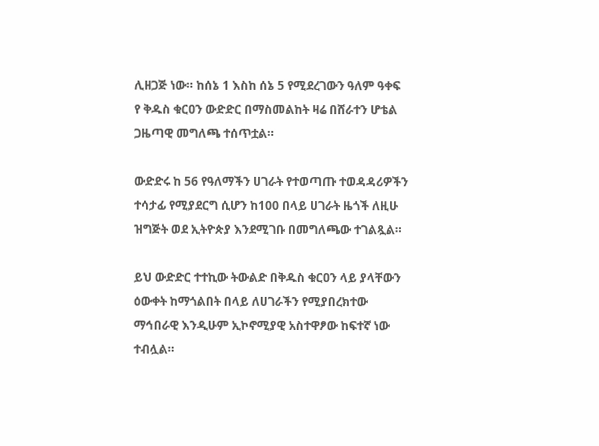ሊዘጋጅ ነው። ከሰኔ 1 እስከ ሰኔ 5 የሚደረገውን ዓለም ዓቀፍ የ ቅዱስ ቁርዐን ውድድር በማስመልከት ዛሬ በሸራተን ሆቴል ጋዜጣዊ መግለጫ ተሰጥቷል።

ውድድሩ ከ 56 የዓለማችን ሀገራት የተወጣጡ ተወዳዳሪዎችን ተሳታፊ የሚያደርግ ሲሆን ከ100 በላይ ሀገራት ዜጎች ለዚሁ ዝግጅት ወደ ኢትዮጵያ እንደሚገቡ በመግለጫው ተገልጿል።

ይህ ውድድር ተተኪው ትውልድ በቅዱስ ቁርዐን ላይ ያላቸውን ዕውቀት ከማጎልበት በላይ ለሀገራችን የሚያበረክተው ማኅበራዊ እንዲሁም ኢኮኖሚያዊ አስተዋፆው ከፍተኛ ነው ተብሏል።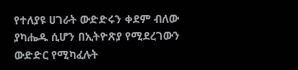የተለያዩ ሀገራት ውድድሩን ቀደም ብለው ያካሔዱ ሲሆን በኢትዮጽያ የሚደረገውን ውድድር የሚካፈሉት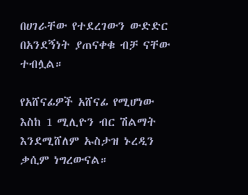በሀገራቸው የተደረገውን ውድድር በአንደኝነት ያጠናቀቁ ብቻ ናቸው ተብሏል።

የአሸናፊዎች አሸናፊ የሚሆነው እስከ 1 ሚሊዮን ብር ሽልማት እንደሚሸለም ኡስታዝ ኑረዲን ቃሲም ነግረውናል።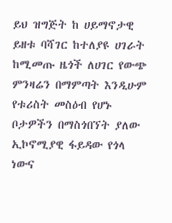ይህ ዝግጅት ከ ሀይማኖታዊ ይዘቱ ባሻገር ከተለያዩ ሀገራት ከሚመጡ ዜጎች ለሀገር የውጭ ምንዛሬን በማምጣት እንዲሁም የቱሪስት መስዕብ የሆኑ ቦታዎችን በማስጎበኘት ያለው ኢኮኖሚያዊ ፋይዳው የጎላ ነውና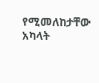የሚመለከታቸው አካላት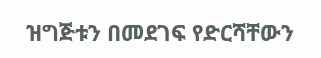ዝግጅቱን በመደገፍ የድርሻቸውን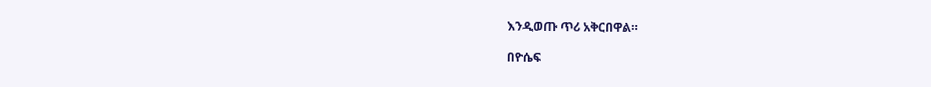እንዲወጡ ጥሪ አቅርበዋል።

በዮሴፍ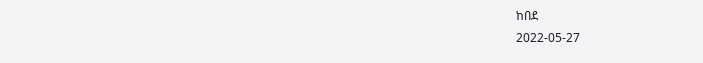ከበደ
2022-05-27